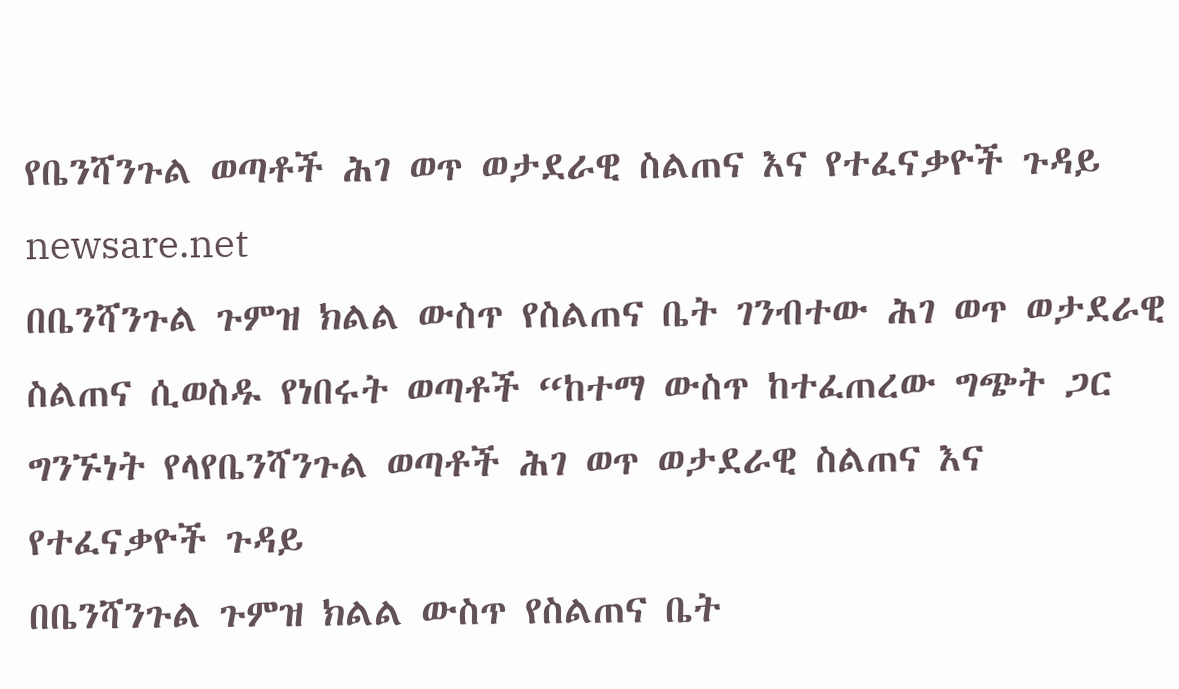የቤንሻንጉል ወጣቶች ሕገ ወጥ ወታደራዊ ስልጠና እና የተፈናቃዮች ጉዳይ
newsare.net
በቤንሻንጉል ጉምዝ ክልል ውስጥ የስልጠና ቤት ገንብተው ሕገ ወጥ ወታደራዊ ስልጠና ሲወስዱ የነበሩት ወጣቶች “ከተማ ውስጥ ከተፈጠረው ግጭት ጋር ግንኙነት የላየቤንሻንጉል ወጣቶች ሕገ ወጥ ወታደራዊ ስልጠና እና የተፈናቃዮች ጉዳይ
በቤንሻንጉል ጉምዝ ክልል ውስጥ የስልጠና ቤት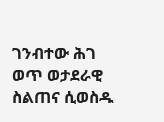ገንብተው ሕገ ወጥ ወታደራዊ ስልጠና ሲወስዱ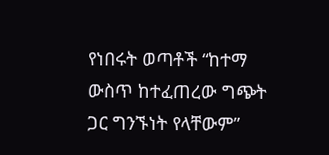የነበሩት ወጣቶች “ከተማ ውስጥ ከተፈጠረው ግጭት ጋር ግንኙነት የላቸውም”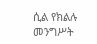ሲል የክልሉ መንግሥት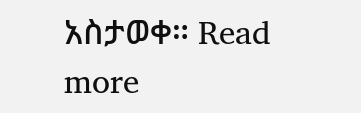አስታወቀ። Read more